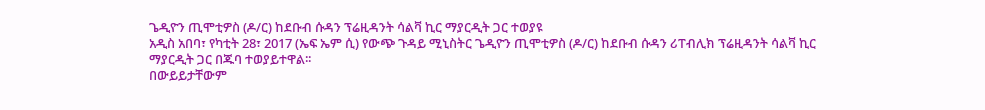ጌዲዮን ጢሞቲዎስ (ዶ/ር) ከደቡብ ሱዳን ፕሬዚዳንት ሳልቫ ኪር ማያርዲት ጋር ተወያዩ
አዲስ አበባ፣ የካቲት 28፣ 2017 (ኤፍ ኤም ሲ) የውጭ ጉዳይ ሚኒስትር ጌዲዮን ጢሞቲዎስ (ዶ/ር) ከደቡብ ሱዳን ሪፐብሊክ ፕሬዚዳንት ሳልቫ ኪር ማያርዲት ጋር በጁባ ተወያይተዋል፡፡
በውይይታቸውም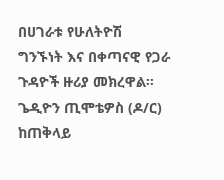በሀገራቱ የሁለትዮሽ ግንኙነት እና በቀጣናዊ የጋራ ጉዳዮች ዙሪያ መክረዋል፡፡
ጌዲዮን ጢሞቴዎስ (ዶ/ር) ከጠቅላይ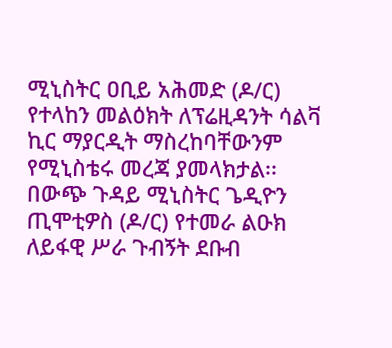ሚኒስትር ዐቢይ አሕመድ (ዶ/ር) የተላከን መልዕክት ለፕሬዚዳንት ሳልቫ ኪር ማያርዲት ማስረከባቸውንም የሚኒስቴሩ መረጃ ያመላክታል፡፡
በውጭ ጉዳይ ሚኒስትር ጌዲዮን ጢሞቲዎስ (ዶ/ር) የተመራ ልዑክ ለይፋዊ ሥራ ጉብኝት ደቡብ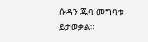ሱዳን ጁባ መግባቱ ይታወቃል።